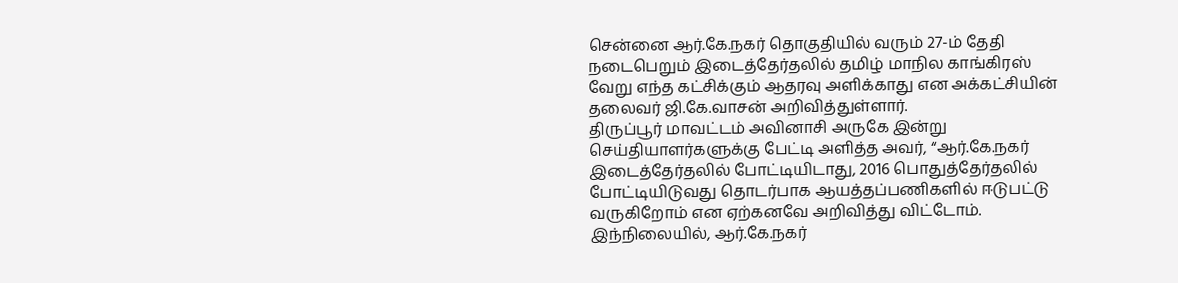சென்னை ஆர்.கே.நகர் தொகுதியில் வரும் 27-ம் தேதி நடைபெறும் இடைத்தேர்தலில் தமிழ் மாநில காங்கிரஸ் வேறு எந்த கட்சிக்கும் ஆதரவு அளிக்காது என அக்கட்சியின் தலைவர் ஜி.கே.வாசன் அறிவித்துள்ளார்.
திருப்பூர் மாவட்டம் அவினாசி அருகே இன்று செய்தியாளர்களுக்கு பேட்டி அளித்த அவர், “ஆர்.கே.நகர் இடைத்தேர்தலில் போட்டியிடாது, 2016 பொதுத்தேர்தலில் போட்டியிடுவது தொடர்பாக ஆயத்தப்பணிகளில் ஈடுபட்டு வருகிறோம் என ஏற்கனவே அறிவித்து விட்டோம். இந்நிலையில், ஆர்.கே.நகர்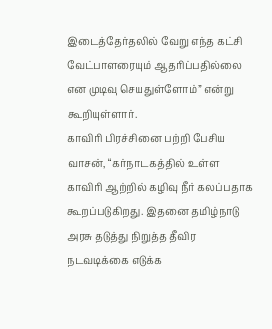இடைத்தேர்தலில் வேறு எந்த கட்சி வேட்பாளரையும் ஆதரிப்பதில்லை என முடிவு செயதுள்ளோம்” என்று கூறியுள்ளார்.
காவிரி பிரச்சினை பற்றி பேசிய வாசன், “கர்நாடகத்தில் உள்ள காவிரி ஆற்றில் கழிவு நீர் கலப்பதாக கூறப்படுகிறது. இதனை தமிழ்நாடு அரசு தடுத்து நிறுத்த தீவிர நடவடிக்கை எடுக்க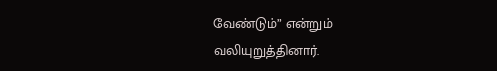வேண்டும்” என்றும் வலியுறுத்தினார்.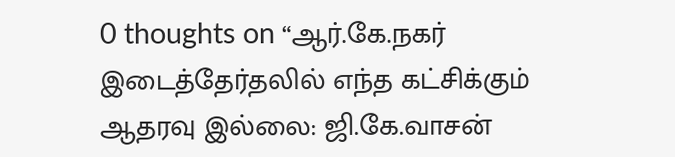0 thoughts on “ஆர்.கே.நகர் இடைத்தேர்தலில் எந்த கட்சிக்கும் ஆதரவு இல்லை: ஜி.கே.வாசன்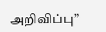அறிவிப்பு”